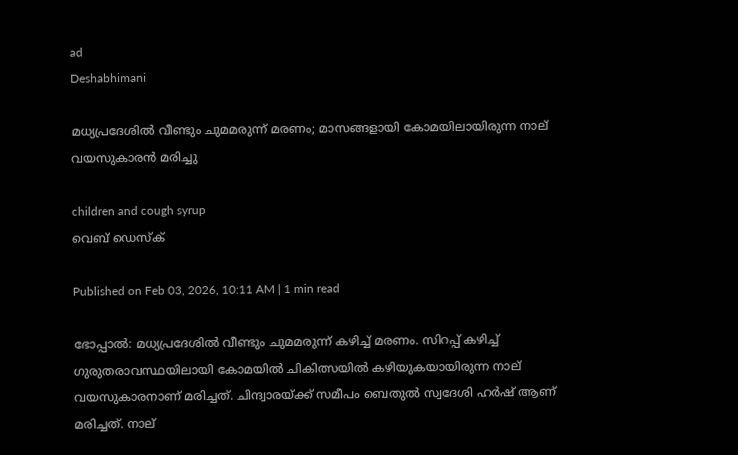ad
Deshabhimani

മധ്യപ്രദേശിൽ വീണ്ടും ചുമമരുന്ന് മരണം; മാസങ്ങളായി കോമയിലായിരുന്ന നാല് വയസുകാരൻ മരിച്ചു

children and cough syrup
വെബ് ഡെസ്ക്

Published on Feb 03, 2026, 10:11 AM | 1 min read

ഭോപ്പാൽ: മധ്യപ്രദേശിൽ വീണ്ടും ചുമമരുന്ന് കഴിച്ച് മരണം. സിറപ്പ് കഴിച്ച് ഗുരുതരാവസ്ഥയിലായി കോമയിൽ ചികിത്സയിൽ കഴിയുകയായിരുന്ന നാല് വയസുകാരനാണ് മരിച്ചത്. ചിന്ദ്വാരയ്ക്ക് സമീപം ബെതുൽ സ്വദേശി ഹർഷ് ആണ് മരിച്ചത്. നാല്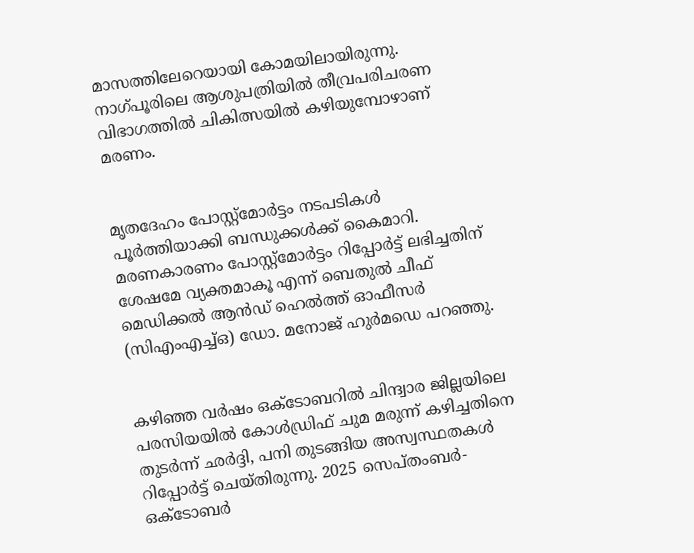മാസത്തിലേറെയായി കോമയിലായിരുന്നു. നാഗ്പൂരിലെ ആശുപത്രിയിൽ തീവ്രപരിചരണ വിഭാഗത്തിൽ ചികിത്സയിൽ കഴിയുമ്പോഴാണ് മരണം.


മൃതദേഹം പോസ്റ്റ്‌മോർട്ടം നടപടികൾ പൂർത്തിയാക്കി ബന്ധുക്കൾക്ക് കൈമാറി. മരണകാരണം പോസ്റ്റ്‌മോർട്ടം റിപ്പോർട്ട് ലഭിച്ചതിന് ശേഷമേ വ്യക്തമാകൂ എന്ന് ബെതുൽ ചീഫ് മെഡിക്കൽ ആൻഡ് ഹെൽത്ത് ഓഫീസർ (സിഎംഎച്ച്ഒ) ഡോ. മനോജ് ഹുർമഡെ പറഞ്ഞു.


കഴിഞ്ഞ വർഷം ഒക്ടോബറിൽ ചിന്ദ്വാര ജില്ലയിലെ പരസിയയിൽ കോൾഡ്രിഫ് ചുമ മരുന്ന് കഴിച്ചതിനെ തുടർന്ന് ഛർദ്ദി, പനി തുടങ്ങിയ അസ്വസ്ഥതകൾ റിപ്പോർട്ട് ചെയ്തിരുന്നു. 2025 സെപ്തംബർ-ഒക്ടോബർ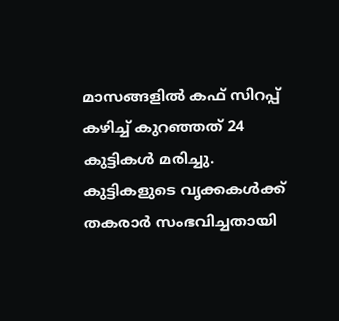മാസങ്ങളിൽ കഫ് സിറപ്പ് കഴിച്ച് കുറഞ്ഞത് 24 കുട്ടികൾ മരിച്ചു. കുട്ടികളുടെ വൃക്കകൾക്ക് തകരാർ സംഭവിച്ചതായി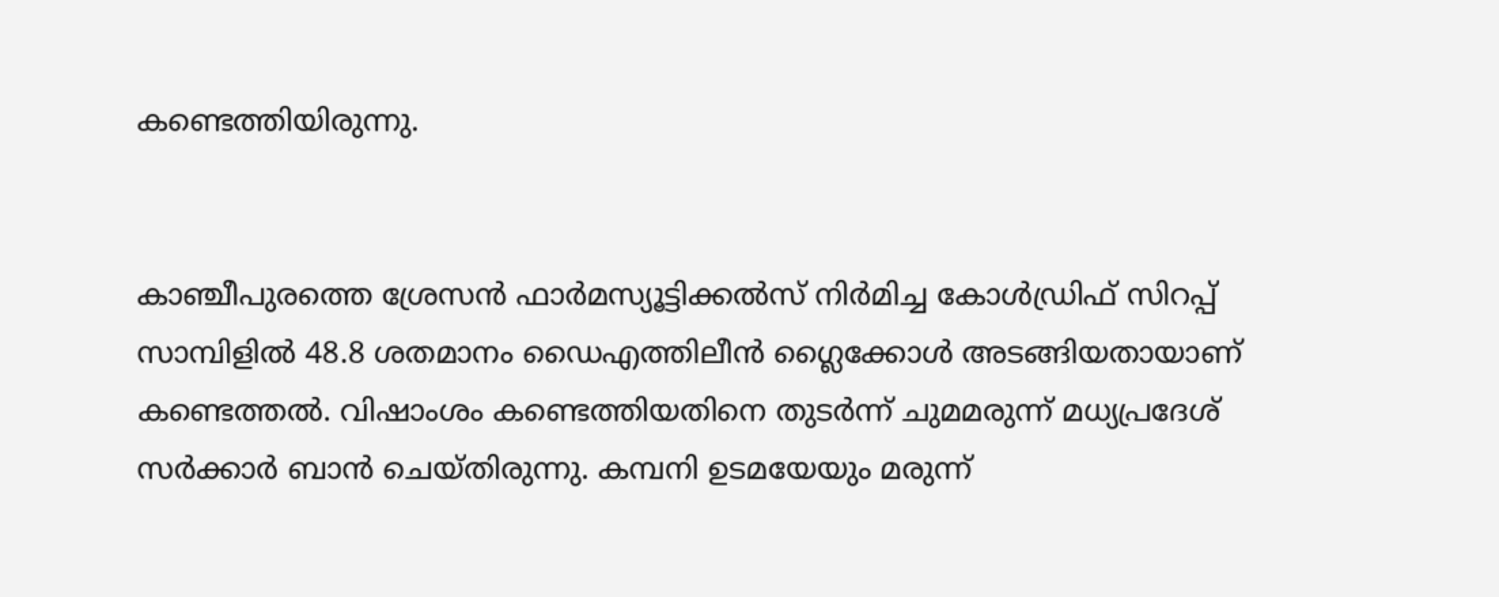കണ്ടെത്തിയിരുന്നു.


കാഞ്ചീപുരത്തെ ശ്രേസൻ ഫാർമസ്യൂട്ടിക്കൽസ് നിർമിച്ച കോൾഡ്രിഫ് സിറപ്പ് സാമ്പിളിൽ 48.8 ശതമാനം ഡൈഎത്തിലീൻ ഗ്ലൈക്കോൾ അടങ്ങിയതായാണ് കണ്ടെത്തൽ. വിഷാംശം കണ്ടെത്തിയതിനെ തുടർന്ന് ചുമമരുന്ന് മധ്യപ്രദേശ് സർക്കാർ ബാൻ ചെയ്തിരുന്നു. കമ്പനി ഉടമയേയും മരുന്ന്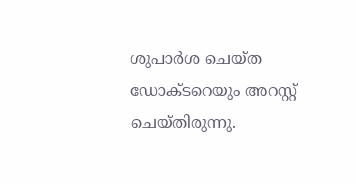ശുപാർശ ചെയ്ത ഡോക്ടറെയും അറസ്റ്റ് ചെയ്തിരുന്നു.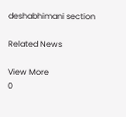deshabhimani section

Related News

View More
0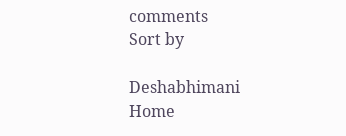comments
Sort by

Deshabhimani
Home